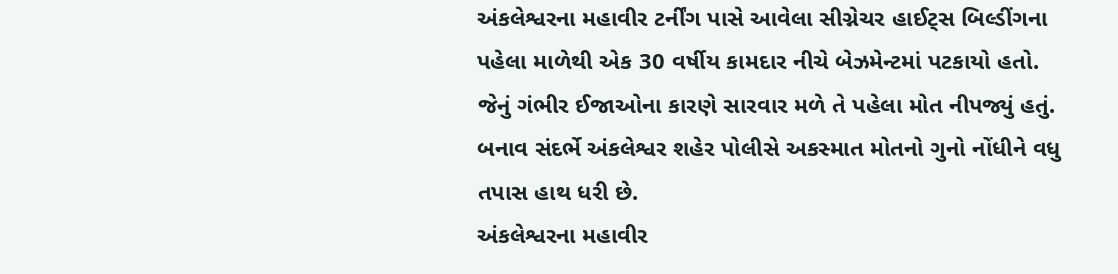અંકલેશ્વરના મહાવીર ટર્નીંગ પાસે આવેલા સીગ્નેચર હાઈટ્સ બિલ્ડીંગના પહેલા માળેથી એક 30 વર્ષીય કામદાર નીચે બેઝમેન્ટમાં પટકાયો હતો. જેનું ગંભીર ઈજાઓના કારણે સારવાર મળે તે પહેલા મોત નીપજ્યું હતું. બનાવ સંદર્ભે અંકલેશ્વર શહેર પોલીસે અકસ્માત મોતનો ગુનો નોંધીને વધુ તપાસ હાથ ધરી છે.
અંકલેશ્વરના મહાવીર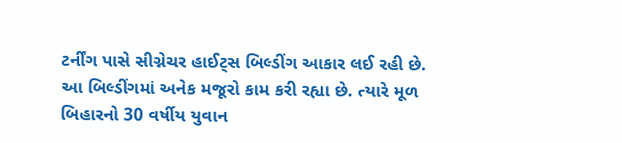ટર્નીંગ પાસે સીગ્નેચર હાઈટ્સ બિલ્ડીંગ આકાર લઈ રહી છે. આ બિલ્ડીંગમાં અનેક મજૂરો કામ કરી રહ્યા છે. ત્યારે મૂળ બિહારનો 30 વર્ષીય યુવાન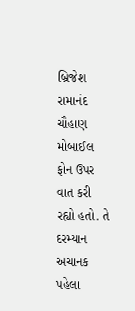બ્રિજેશ રામાનંદ ચૌહાણ મોબાઈલ ફોન ઉપર વાત કરી રહ્યો હતો. તે દરમ્યાન અચાનક પહેલા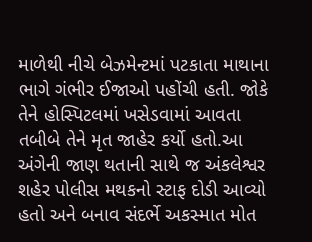માળેથી નીચે બેઝમેન્ટમાં પટકાતા માથાના ભાગે ગંભીર ઈજાઓ પહોંચી હતી. જોકે તેને હોસ્પિટલમાં ખસેડવામાં આવતા તબીબે તેને મૃત જાહેર કર્યો હતો.આ અંગેની જાણ થતાની સાથે જ અંકલેશ્વર શહેર પોલીસ મથકનો સ્ટાફ દોડી આવ્યો હતો અને બનાવ સંદર્ભે અકસ્માત મોત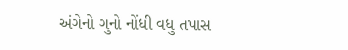અંગેનો ગુનો નોંધી વધુ તપાસ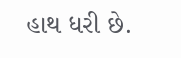હાથ ધરી છે.